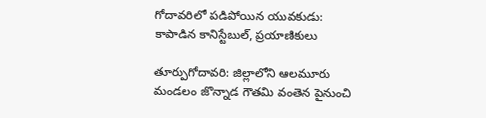గోదావరిలో పడిపోయిన యువకుడు: కాపాడిన కానిస్టేబుల్, ప్రయాణికులు

తూర్పుగోదావరి: జిల్లాలోని ఆలమూరు మండలం జొన్నాడ గౌతమి వంతెన పైనుంచి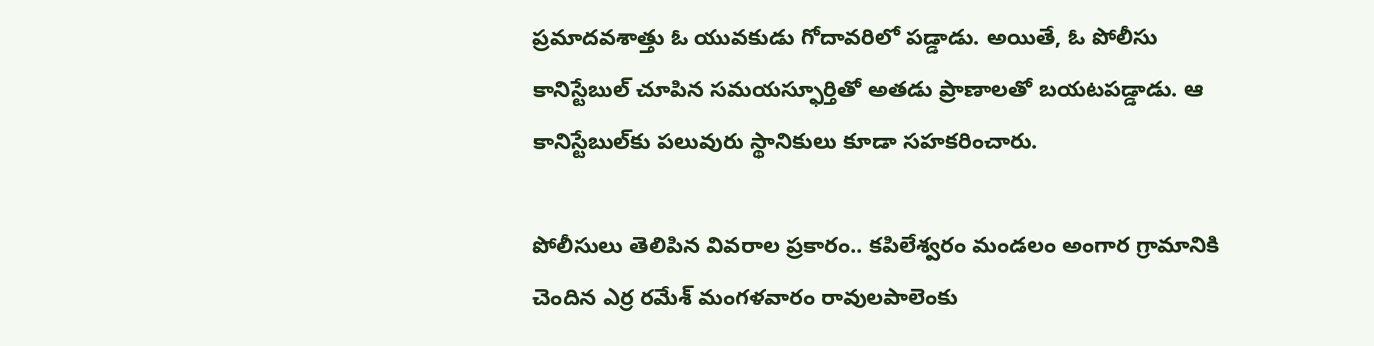ప్రమాదవశాత్తు ఓ యువకుడు గోదావరిలో పడ్డాడు. అయితే, ఓ పోలీసు కానిస్టేబుల్ చూపిన సమయస్ఫూర్తితో అతడు ప్రాణాలతో బయటపడ్డాడు. ఆ కానిస్టేబుల్‌కు పలువురు స్థానికులు కూడా సహకరించారు.

పోలీసులు తెలిపిన వివరాల ప్రకారం.. కపిలేశ్వరం మండలం అంగార గ్రామానికి చెందిన ఎర్ర రమేశ్ మంగళవారం రావులపాలెంకు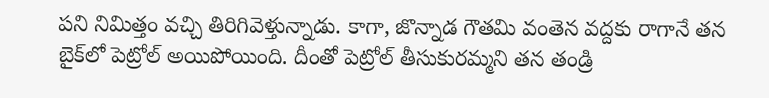పని నిమిత్తం వచ్చి తిరిగివెళ్తున్నాడు. కాగా, జొన్నాడ గౌతమి వంతెన వద్దకు రాగానే తన బైక్‌లో పెట్రోల్ అయిపోయింది. దీంతో పెట్రోల్ తీసుకురమ్మని తన తండ్రి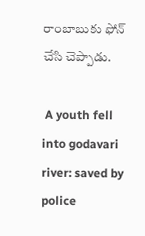రాంబాబుకు ఫోన్ చేసి చెప్పాడు.

 A youth fell into godavari river: saved by police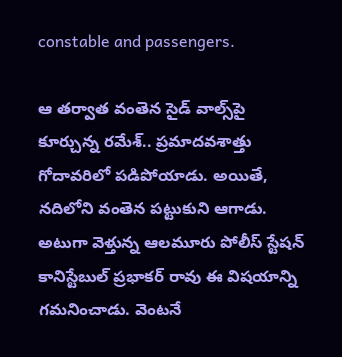constable and passengers.

ఆ తర్వాత వంతెన సైడ్ వాల్స్‌పై కూర్చున్న రమేశ్.. ప్రమాదవశాత్తు గోదావరిలో పడిపోయాడు. అయితే, నదిలోని వంతెన పట్టుకుని ఆగాడు. అటుగా వెళ్తున్న ఆలమూరు పోలీస్ స్టేషన్ కానిస్టేబుల్ ప్రభాకర్ రావు ఈ విషయాన్ని గమనించాడు. వెంటనే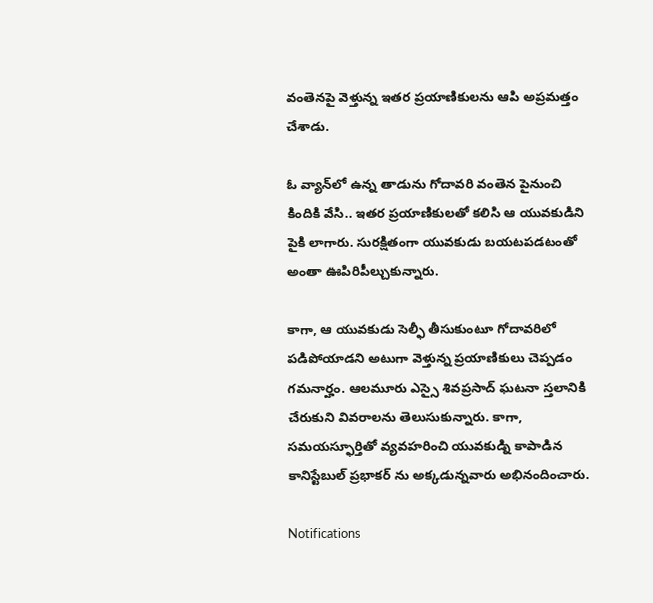వంతెనపై వెళ్తున్న ఇతర ప్రయాణికులను ఆపి అప్రమత్తం చేశాడు.

ఓ వ్యాన్‌లో ఉన్న తాడును గోదావరి వంతెన పైనుంచి కిందికి వేసి.. ఇతర ప్రయాణికులతో కలిసి ఆ యువకుడిని పైకి లాగారు. సురక్షితంగా యువకుడు బయటపడటంతో అంతా ఊపిరిపీల్చుకున్నారు.

కాగా, ఆ యువకుడు సెల్ఫీ తీసుకుంటూ గోదావరిలో పడిపోయాడని అటుగా వెళ్తున్న ప్రయాణికులు చెప్పడం గమనార్హం. ఆలమూరు ఎస్సై శివప్రసాద్ ఘటనా స్తలానికి చేరుకుని వివరాలను తెలుసుకున్నారు. కాగా, సమయస్ఫూర్తితో వ్యవహరించి యువకుడ్ని కాపాడిన కానిస్టేబుల్ ప్రభాకర్ ను అక్కడున్నవారు అభినందించారు.

Notifications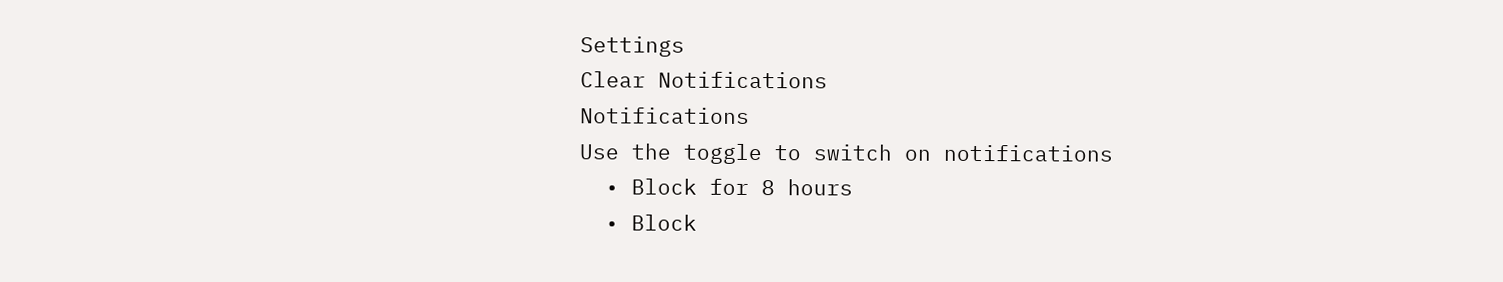Settings
Clear Notifications
Notifications
Use the toggle to switch on notifications
  • Block for 8 hours
  • Block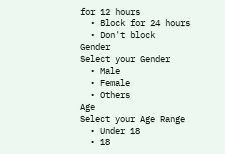for 12 hours
  • Block for 24 hours
  • Don't block
Gender
Select your Gender
  • Male
  • Female
  • Others
Age
Select your Age Range
  • Under 18
  • 18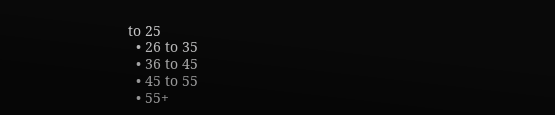to 25
  • 26 to 35
  • 36 to 45
  • 45 to 55
  • 55+